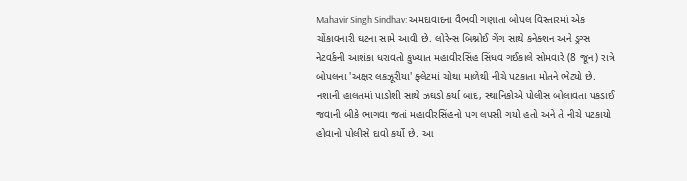Mahavir Singh Sindhav: અમદાવાદના વૈભવી ગણાતા બોપલ વિસ્તારમાં એક ચોંકાવનારી ઘટના સામે આવી છે. લોરેન્સ બિશ્નોઈ ગેંગ સાથે કનેક્શન અને ડ્રગ્સ નેટવર્કની આશંકા ધરાવતો કુખ્યાત મહાવીરસિંહ સિંધવ ગઈકાલે સોમવારે (8 જૂન) રાત્રે બોપલના 'અક્ષર લકઝૂરીયા' ફ્લેટમાં ચોથા માળેથી નીચે પટકાતા મોતને ભેટ્યો છે. નશાની હાલતમાં પાડોશી સાથે ઝઘડો કર્યા બાદ, સ્થાનિકોએ પોલીસ બોલાવતા પકડાઈ જવાની બીકે ભાગવા જતાં મહાવીરસિંહનો પગ લપસી ગયો હતો અને તે નીચે પટકાયો હોવાનો પોલીસે દાવો કર્યો છે. આ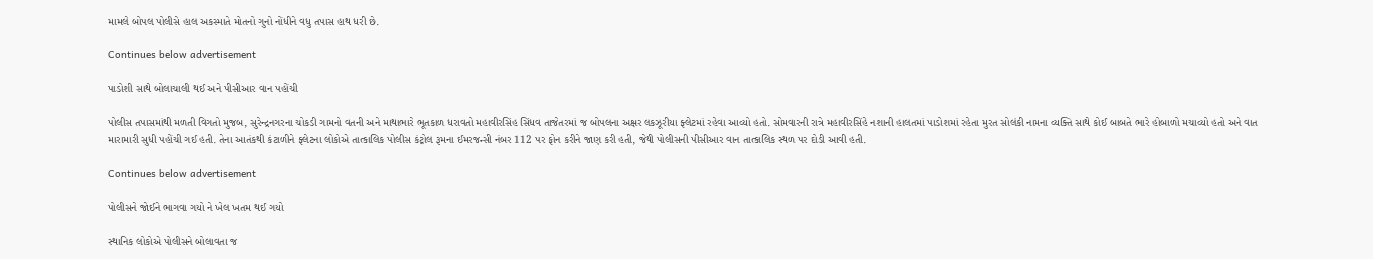મામલે બોપલ પોલીસે હાલ અકસ્માતે મોતનો ગુનો નોંધીને વધુ તપાસ હાથ ધરી છે.

Continues below advertisement

પાડોશી સાથે બોલાચાલી થઈ અને પીસીઆર વાન પહોંચી

પોલીસ તપાસમાંથી મળતી વિગતો મુજબ, સુરેન્દ્રનગરના ચોકડી ગામનો વતની અને માથાભારે ભૂતકાળ ધરાવતો મહાવીરસિંહ સિંધવ તાજેતરમાં જ બોપલના અક્ષર લકઝૂરીયા ફ્લેટમાં રહેવા આવ્યો હતો. સોમવારની રાત્રે મહાવીરસિંહે નશાની હાલતમાં પાડોશમાં રહેતા મુરત સોલંકી નામના વ્યક્તિ સાથે કોઈ બાબતે ભારે હોબાળો મચાવ્યો હતો અને વાત મારામારી સુધી પહોંચી ગઈ હતી. તેના આતંકથી કંટાળીને ફ્લેટના લોકોએ તાત્કાલિક પોલીસ કંટ્રોલ રૂમના ઈમરજન્સી નંબર 112 પર ફોન કરીને જાણ કરી હતી, જેથી પોલીસની પીસીઆર વાન તાત્કાલિક સ્થળ પર દોડી આવી હતી.

Continues below advertisement

પોલીસને જોઈને ભાગવા ગયો ને ખેલ ખતમ થઈ ગયો

સ્થાનિક લોકોએ પોલીસને બોલાવતા જ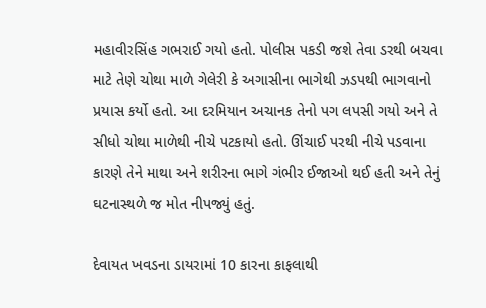મહાવીરસિંહ ગભરાઈ ગયો હતો. પોલીસ પકડી જશે તેવા ડરથી બચવા માટે તેણે ચોથા માળે ગેલેરી કે અગાસીના ભાગેથી ઝડપથી ભાગવાનો પ્રયાસ કર્યો હતો. આ દરમિયાન અચાનક તેનો પગ લપસી ગયો અને તે સીધો ચોથા માળેથી નીચે પટકાયો હતો. ઊંચાઈ પરથી નીચે પડવાના કારણે તેને માથા અને શરીરના ભાગે ગંભીર ઈજાઓ થઈ હતી અને તેનું ઘટનાસ્થળે જ મોત નીપજ્યું હતું.

દેવાયત ખવડના ડાયરામાં 10 કારના કાફલાથી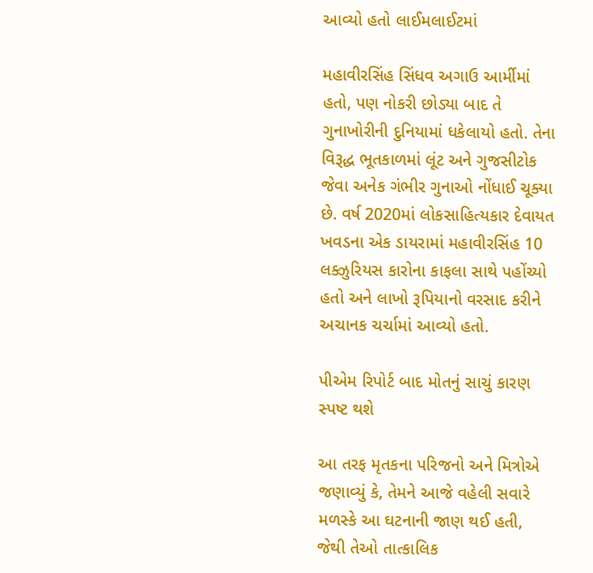આવ્યો હતો લાઈમલાઈટમાં

મહાવીરસિંહ સિંધવ અગાઉ આર્મીમાં હતો, પણ નોકરી છોડ્યા બાદ તે ગુનાખોરીની દુનિયામાં ધકેલાયો હતો. તેના વિરૂદ્ધ ભૂતકાળમાં લૂંટ અને ગુજસીટોક જેવા અનેક ગંભીર ગુનાઓ નોંધાઈ ચૂક્યા છે. વર્ષ 2020માં લોકસાહિત્યકાર દેવાયત ખવડના એક ડાયરામાં મહાવીરસિંહ 10 લક્ઝુરિયસ કારોના કાફલા સાથે પહોંચ્યો હતો અને લાખો રૂપિયાનો વરસાદ કરીને અચાનક ચર્ચામાં આવ્યો હતો.

પીએમ રિપોર્ટ બાદ મોતનું સાચું કારણ સ્પષ્ટ થશે

આ તરફ મૃતકના પરિજનો અને મિત્રોએ જણાવ્યું કે, તેમને આજે વહેલી સવારે મળસ્કે આ ઘટનાની જાણ થઈ હતી, જેથી તેઓ તાત્કાલિક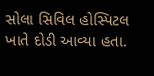સોલા સિવિલ હોસ્પિટલ ખાતે દોડી આવ્યા હતા.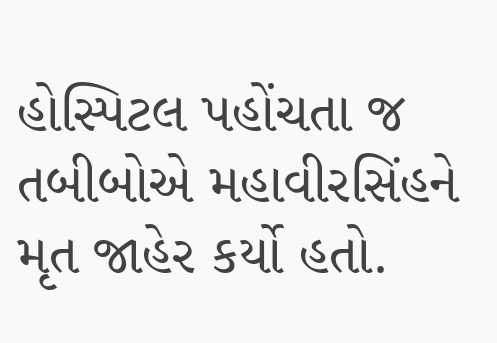હોસ્પિટલ પહોંચતા જ તબીબોએ મહાવીરસિંહને મૃત જાહેર કર્યો હતો.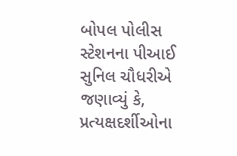બોપલ પોલીસ સ્ટેશનના પીઆઈ સુનિલ ચૌધરીએ જણાવ્યું કે, પ્રત્યક્ષદર્શીઓના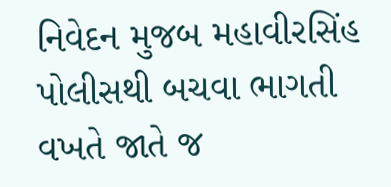નિવેદન મુજબ મહાવીરસિંહ પોલીસથી બચવા ભાગતી વખતે જાતે જ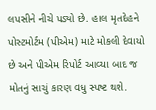લપસીને નીચે પડ્યો છે. હાલ મૃતદેહને પોસ્ટમોર્ટમ (પીએમ) માટે મોકલી દેવાયો છે અને પીએમ રિપોર્ટ આવ્યા બાદ જ મોતનું સાચું કારણ વધુ સ્પષ્ટ થશે.